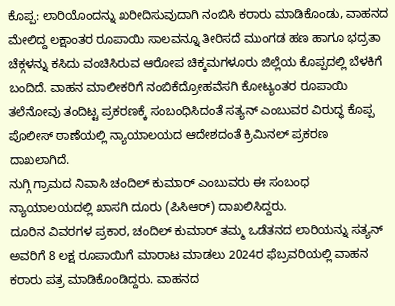ಕೊಪ್ಪ: ಲಾರಿಯೊಂದನ್ನು ಖರೀದಿಸುವುದಾಗಿ ನಂಬಿಸಿ ಕರಾರು ಮಾಡಿಕೊಂಡು, ವಾಹನದ ಮೇಲಿದ್ದ ಲಕ್ಷಾಂತರ ರೂಪಾಯಿ ಸಾಲವನ್ನೂ ತೀರಿಸದೆ ಮುಂಗಡ ಹಣ ಹಾಗೂ ಭದ್ರತಾ ಚೆಕ್ಗಳನ್ನು ಕಸಿದು ವಂಚಿಸಿರುವ ಆರೋಪ ಚಿಕ್ಕಮಗಳೂರು ಜಿಲ್ಲೆಯ ಕೊಪ್ಪದಲ್ಲಿ ಬೆಳಕಿಗೆ ಬಂದಿದೆ. ವಾಹನ ಮಾಲೀಕರಿಗೆ ನಂಬಿಕೆದ್ರೋಹವೆಸಗಿ ಕೋಟ್ಯಂತರ ರೂಪಾಯಿ ತಲೆನೋವು ತಂದಿಟ್ಟ ಪ್ರಕರಣಕ್ಕೆ ಸಂಬಂಧಿಸಿದಂತೆ ಸತ್ಯನ್ ಎಂಬುವರ ವಿರುದ್ಧ ಕೊಪ್ಪ ಪೊಲೀಸ್ ಠಾಣೆಯಲ್ಲಿ ನ್ಯಾಯಾಲಯದ ಆದೇಶದಂತೆ ಕ್ರಿಮಿನಲ್ ಪ್ರಕರಣ ದಾಖಲಾಗಿದೆ.
ನುಗ್ಗಿ ಗ್ರಾಮದ ನಿವಾಸಿ ಚಂದಿಲ್ ಕುಮಾರ್ ಎಂಬುವರು ಈ ಸಂಬಂಧ ನ್ಯಾಯಾಲಯದಲ್ಲಿ ಖಾಸಗಿ ದೂರು (ಪಿಸಿಆರ್) ದಾಖಲಿಸಿದ್ದರು.
ದೂರಿನ ವಿವರಗಳ ಪ್ರಕಾರ, ಚಂದಿಲ್ ಕುಮಾರ್ ತಮ್ಮ ಒಡೆತನದ ಲಾರಿಯನ್ನು ಸತ್ಯನ್ ಅವರಿಗೆ 8 ಲಕ್ಷ ರೂಪಾಯಿಗೆ ಮಾರಾಟ ಮಾಡಲು 2024ರ ಫೆಬ್ರವರಿಯಲ್ಲಿ ವಾಹನ ಕರಾರು ಪತ್ರ ಮಾಡಿಕೊಂಡಿದ್ದರು. ವಾಹನದ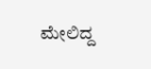ಮೇಲಿದ್ದ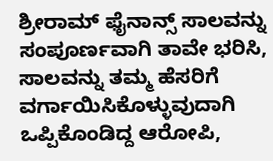ಶ್ರೀರಾಮ್ ಫೈನಾನ್ಸ್ ಸಾಲವನ್ನು ಸಂಪೂರ್ಣವಾಗಿ ತಾವೇ ಭರಿಸಿ, ಸಾಲವನ್ನು ತಮ್ಮ ಹೆಸರಿಗೆ ವರ್ಗಾಯಿಸಿಕೊಳ್ಳುವುದಾಗಿ ಒಪ್ಪಿಕೊಂಡಿದ್ದ ಆರೋಪಿ,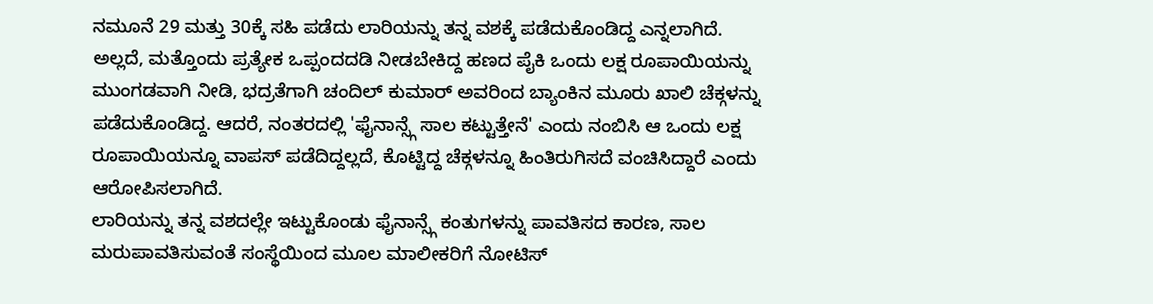ನಮೂನೆ 29 ಮತ್ತು 30ಕ್ಕೆ ಸಹಿ ಪಡೆದು ಲಾರಿಯನ್ನು ತನ್ನ ವಶಕ್ಕೆ ಪಡೆದುಕೊಂಡಿದ್ದ ಎನ್ನಲಾಗಿದೆ.
ಅಲ್ಲದೆ, ಮತ್ತೊಂದು ಪ್ರತ್ಯೇಕ ಒಪ್ಪಂದದಡಿ ನೀಡಬೇಕಿದ್ದ ಹಣದ ಪೈಕಿ ಒಂದು ಲಕ್ಷ ರೂಪಾಯಿಯನ್ನು ಮುಂಗಡವಾಗಿ ನೀಡಿ, ಭದ್ರತೆಗಾಗಿ ಚಂದಿಲ್ ಕುಮಾರ್ ಅವರಿಂದ ಬ್ಯಾಂಕಿನ ಮೂರು ಖಾಲಿ ಚೆಕ್ಗಳನ್ನು ಪಡೆದುಕೊಂಡಿದ್ದ. ಆದರೆ, ನಂತರದಲ್ಲಿ 'ಫೈನಾನ್ಸ್ಗೆ ಸಾಲ ಕಟ್ಟುತ್ತೇನೆ' ಎಂದು ನಂಬಿಸಿ ಆ ಒಂದು ಲಕ್ಷ ರೂಪಾಯಿಯನ್ನೂ ವಾಪಸ್ ಪಡೆದಿದ್ದಲ್ಲದೆ, ಕೊಟ್ಟಿದ್ದ ಚೆಕ್ಗಳನ್ನೂ ಹಿಂತಿರುಗಿಸದೆ ವಂಚಿಸಿದ್ದಾರೆ ಎಂದು ಆರೋಪಿಸಲಾಗಿದೆ.
ಲಾರಿಯನ್ನು ತನ್ನ ವಶದಲ್ಲೇ ಇಟ್ಟುಕೊಂಡು ಫೈನಾನ್ಸ್ಗೆ ಕಂತುಗಳನ್ನು ಪಾವತಿಸದ ಕಾರಣ, ಸಾಲ ಮರುಪಾವತಿಸುವಂತೆ ಸಂಸ್ಥೆಯಿಂದ ಮೂಲ ಮಾಲೀಕರಿಗೆ ನೋಟಿಸ್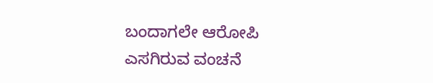ಬಂದಾಗಲೇ ಆರೋಪಿ ಎಸಗಿರುವ ವಂಚನೆ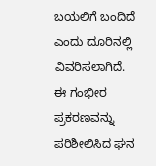ಬಯಲಿಗೆ ಬಂದಿದೆ ಎಂದು ದೂರಿನಲ್ಲಿ ವಿವರಿಸಲಾಗಿದೆ. ಈ ಗಂಭೀರ ಪ್ರಕರಣವನ್ನು ಪರಿಶೀಲಿಸಿದ ಘನ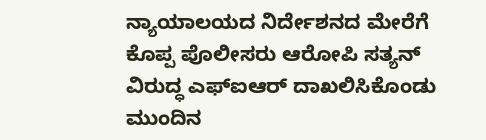ನ್ಯಾಯಾಲಯದ ನಿರ್ದೇಶನದ ಮೇರೆಗೆ ಕೊಪ್ಪ ಪೊಲೀಸರು ಆರೋಪಿ ಸತ್ಯನ್ ವಿರುದ್ಧ ಎಫ್ಐಆರ್ ದಾಖಲಿಸಿಕೊಂಡು ಮುಂದಿನ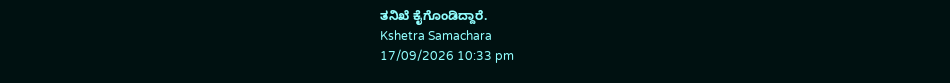ತನಿಖೆ ಕೈಗೊಂಡಿದ್ದಾರೆ.
Kshetra Samachara
17/09/2026 10:33 pm